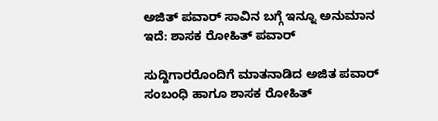ಅಜಿತ್ ಪವಾರ್ ಸಾವಿನ ಬಗ್ಗೆ ಇನ್ನೂ ಅನುಮಾನ ಇದೆ: ಶಾಸಕ ರೋಹಿತ್ ಪವಾರ್

ಸುದ್ದಿಗಾರರೊಂದಿಗೆ ಮಾತನಾಡಿದ ಅಜಿತ ಪವಾರ್ ಸಂಬಂಧಿ ಹಾಗೂ ಶಾಸಕ ರೋಹಿತ್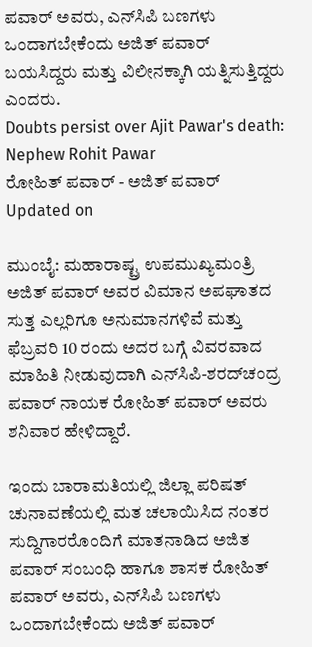ಪವಾರ್ ಅವರು, ಎನ್‌ಸಿಪಿ ಬಣಗಳು ಒಂದಾಗಬೇಕೆಂದು ಅಜಿತ್ ಪವಾರ್ ಬಯಸಿದ್ದರು ಮತ್ತು ವಿಲೀನಕ್ಕಾಗಿ ಯತ್ನಿಸುತ್ತಿದ್ದರು ಎಂದರು.
Doubts persist over Ajit Pawar's death: Nephew Rohit Pawar
ರೋಹಿತ್ ಪವಾರ್ - ಅಜಿತ್ ಪವಾರ್
Updated on

ಮುಂಬೈ: ಮಹಾರಾಷ್ಟ್ರ ಉಪಮುಖ್ಯಮಂತ್ರಿ ಅಜಿತ್ ಪವಾರ್ ಅವರ ವಿಮಾನ ಅಪಘಾತದ ಸುತ್ತ ಎಲ್ಲರಿಗೂ ಅನುಮಾನಗಳಿವೆ ಮತ್ತು ಫೆಬ್ರವರಿ 10 ರಂದು ಅದರ ಬಗ್ಗೆ ವಿವರವಾದ ಮಾಹಿತಿ ನೀಡುವುದಾಗಿ ಎನ್‌ಸಿಪಿ-ಶರದ್‌ಚಂದ್ರ ಪವಾರ್ ನಾಯಕ ರೋಹಿತ್ ಪವಾರ್ ಅವರು ಶನಿವಾರ ಹೇಳಿದ್ದಾರೆ.

ಇಂದು ಬಾರಾಮತಿಯಲ್ಲಿ ಜಿಲ್ಲಾ ಪರಿಷತ್ ಚುನಾವಣೆಯಲ್ಲಿ ಮತ ಚಲಾಯಿಸಿದ ನಂತರ ಸುದ್ದಿಗಾರರೊಂದಿಗೆ ಮಾತನಾಡಿದ ಅಜಿತ ಪವಾರ್ ಸಂಬಂಧಿ ಹಾಗೂ ಶಾಸಕ ರೋಹಿತ್ ಪವಾರ್ ಅವರು, ಎನ್‌ಸಿಪಿ ಬಣಗಳು ಒಂದಾಗಬೇಕೆಂದು ಅಜಿತ್ ಪವಾರ್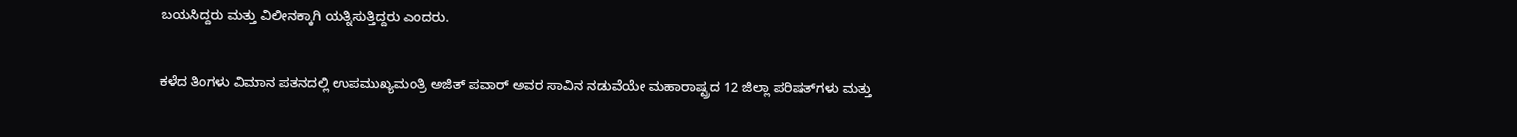ಬಯಸಿದ್ದರು ಮತ್ತು ವಿಲೀನಕ್ಕಾಗಿ ಯತ್ನಿಸುತ್ತಿದ್ದರು ಎಂದರು.

ಕಳೆದ ತಿಂಗಳು ವಿಮಾನ ಪತನದಲ್ಲಿ ಉಪಮುಖ್ಯಮಂತ್ರಿ ಅಜಿತ್ ಪವಾರ್ ಅವರ ಸಾವಿನ ನಡುವೆಯೇ ಮಹಾರಾಷ್ಟ್ರದ 12 ಜಿಲ್ಲಾ ಪರಿಷತ್‌ಗಳು ಮತ್ತು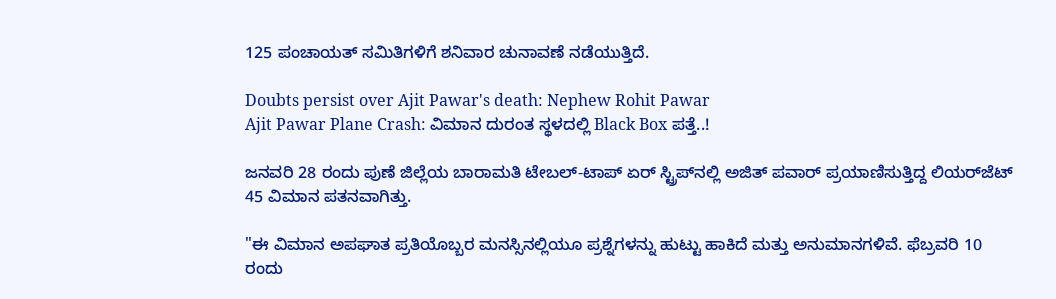125 ಪಂಚಾಯತ್ ಸಮಿತಿಗಳಿಗೆ ಶನಿವಾರ ಚುನಾವಣೆ ನಡೆಯುತ್ತಿದೆ.

Doubts persist over Ajit Pawar's death: Nephew Rohit Pawar
Ajit Pawar Plane Crash: ವಿಮಾನ ದುರಂತ ಸ್ಥಳದಲ್ಲಿ Black Box ಪತ್ತೆ..!

ಜನವರಿ 28 ರಂದು ಪುಣೆ ಜಿಲ್ಲೆಯ ಬಾರಾಮತಿ ಟೇಬಲ್-ಟಾಪ್ ಏರ್ ಸ್ಟ್ರಿಪ್‌ನಲ್ಲಿ ಅಜಿತ್ ಪವಾರ್ ಪ್ರಯಾಣಿಸುತ್ತಿದ್ದ ಲಿಯರ್‌ಜೆಟ್ 45 ವಿಮಾನ ಪತನವಾಗಿತ್ತು.

"ಈ ವಿಮಾನ ಅಪಘಾತ ಪ್ರತಿಯೊಬ್ಬರ ಮನಸ್ಸಿನಲ್ಲಿಯೂ ಪ್ರಶ್ನೆಗಳನ್ನು ಹುಟ್ಟು ಹಾಕಿದೆ ಮತ್ತು ಅನುಮಾನಗಳಿವೆ. ಫೆಬ್ರವರಿ 10 ರಂದು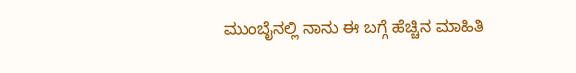ಮುಂಬೈನಲ್ಲಿ ನಾನು ಈ ಬಗ್ಗೆ ಹೆಚ್ಚಿನ ಮಾಹಿತಿ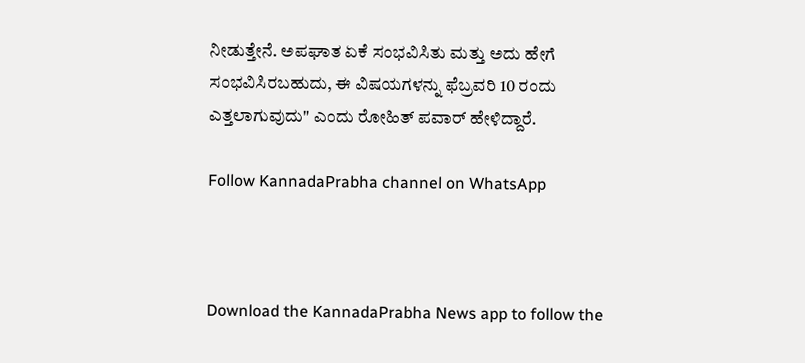ನೀಡುತ್ತೇನೆ. ಅಪಘಾತ ಏಕೆ ಸಂಭವಿಸಿತು ಮತ್ತು ಅದು ಹೇಗೆ ಸಂಭವಿಸಿರಬಹುದು, ಈ ವಿಷಯಗಳನ್ನು ಫೆಬ್ರವರಿ 10 ರಂದು ಎತ್ತಲಾಗುವುದು" ಎಂದು ರೋಹಿತ್ ಪವಾರ್ ಹೇಳಿದ್ದಾರೆ.

Follow KannadaPrabha channel on WhatsApp



Download the KannadaPrabha News app to follow the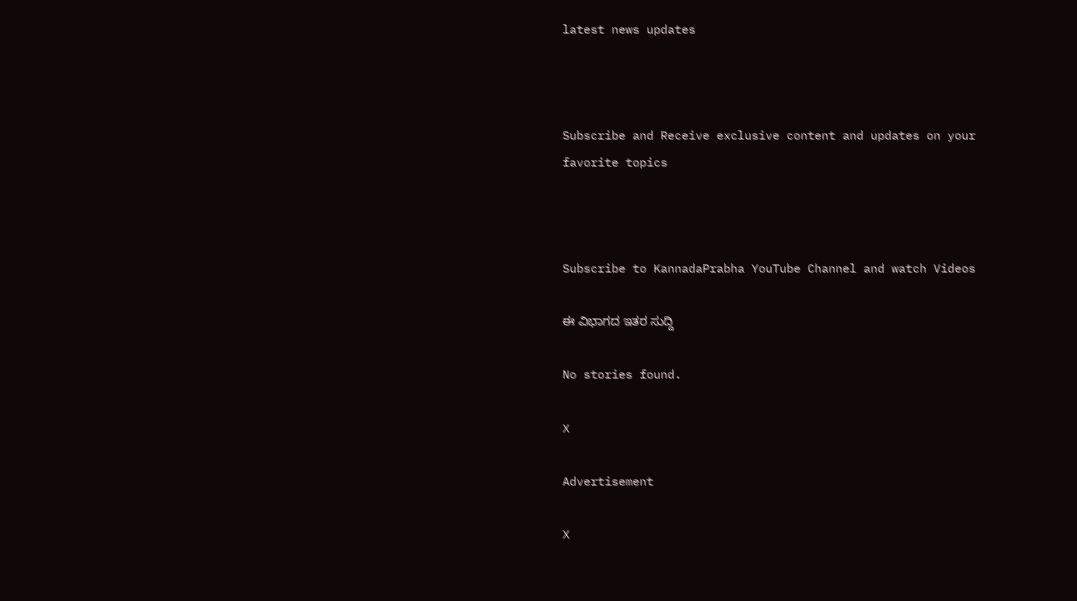latest news updates



Subscribe and Receive exclusive content and updates on your favorite topics



Subscribe to KannadaPrabha YouTube Channel and watch Videos

ಈ ವಿಭಾಗದ ಇತರ ಸುದ್ದಿ

No stories found.

X

Advertisement

X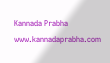Kannada Prabha
www.kannadaprabha.com